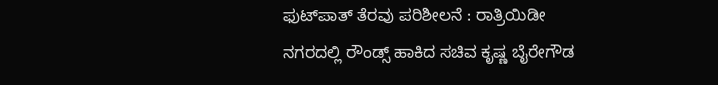ಫುಟ್‌ಪಾತ್‌ ತೆರವು ಪರಿಶೀಲನೆ : ರಾತ್ರಿಯಿಡೀ ನಗರದಲ್ಲಿ ರೌಂಡ್ಸ್‌ ಹಾಕಿದ ಸಚಿವ ಕೃಷ್ಣ ಬೈರೇಗೌಡ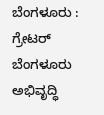ಬೆಂಗಳೂರು : ಗ್ರೇಟರ್ ಬೆಂಗಳೂರು ಅಭಿವೃದ್ಧಿ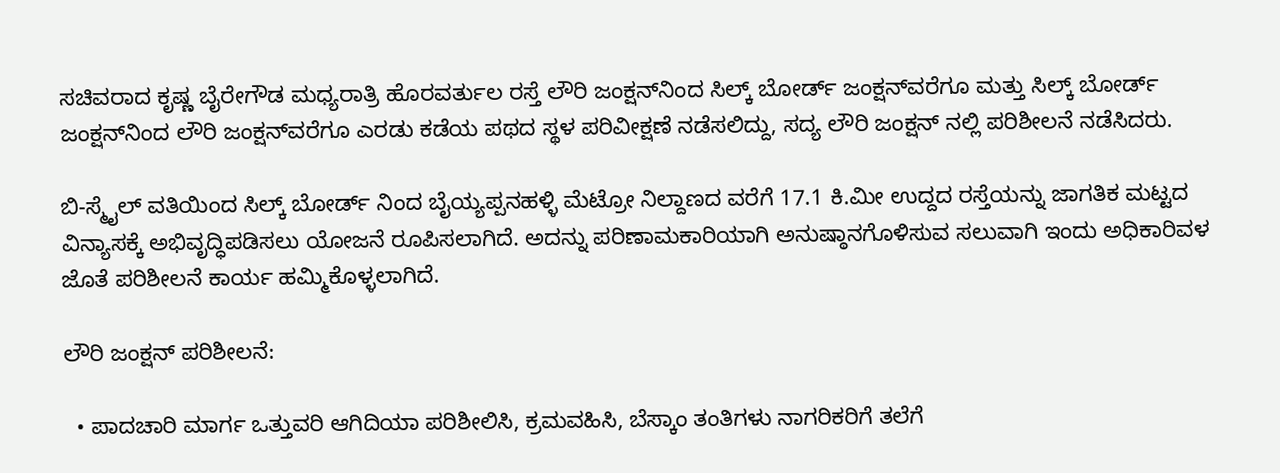ಸಚಿವರಾದ ಕೃಷ್ಣ ಬೈರೇಗೌಡ ಮಧ್ಯರಾತ್ರಿ ಹೊರವರ್ತುಲ ರಸ್ತೆ ಲೌರಿ ಜಂಕ್ಷನ್‌ನಿಂದ ಸಿಲ್ಕ್ ಬೋರ್ಡ್ ಜಂಕ್ಷನ್‌ವರೆಗೂ ಮತ್ತು ಸಿಲ್ಕ್ ಬೋರ್ಡ್ ಜಂಕ್ಷನ್‌ನಿಂದ ಲೌರಿ ಜಂಕ್ಷನ್‌ವರೆಗೂ ಎರಡು ಕಡೆಯ ಪಥದ ಸ್ಥಳ ಪರಿವೀಕ್ಷಣೆ ನಡೆಸಲಿದ್ದು, ಸದ್ಯ ಲೌರಿ ಜಂಕ್ಷನ್ ನಲ್ಲಿ ಪರಿಶೀಲನೆ ನಡೆಸಿದರು.

ಬಿ-ಸ್ಮೈಲ್ ವತಿಯಿಂದ ಸಿಲ್ಕ್ ಬೋರ್ಡ್ ನಿಂದ ಬೈಯ್ಯಪ್ಪನಹಳ್ಳಿ ಮೆಟ್ರೋ ನಿಲ್ದಾಣದ ವರೆಗೆ 17.1 ಕಿ.ಮೀ ಉದ್ದದ ರಸ್ತೆಯನ್ನು ಜಾಗತಿಕ ಮಟ್ಟದ ವಿನ್ಯಾಸಕ್ಕೆ ಅಭಿವೃದ್ಧಿಪಡಿಸಲು ಯೋಜನೆ ರೂಪಿಸಲಾಗಿದೆ. ಅದನ್ನು ಪರಿಣಾಮಕಾರಿಯಾಗಿ ಅನುಷ್ಠಾನಗೊಳಿಸುವ ಸಲುವಾಗಿ ಇಂದು ಅಧಿಕಾರಿವಳ ಜೊತೆ ಪರಿಶೀಲನೆ ಕಾರ್ಯ ಹಮ್ಮಿಕೊಳ್ಳಲಾಗಿದೆ.

ಲೌರಿ ಜಂಕ್ಷನ್ ಪರಿಶೀಲನೆ:

  • ಪಾದಚಾರಿ ಮಾರ್ಗ ಒತ್ತುವರಿ ಆಗಿದಿಯಾ ಪರಿಶೀಲಿಸಿ, ಕ್ರಮವಹಿಸಿ, ಬೆಸ್ಕಾಂ ತಂತಿಗಳು ನಾಗರಿಕರಿಗೆ ತಲೆಗೆ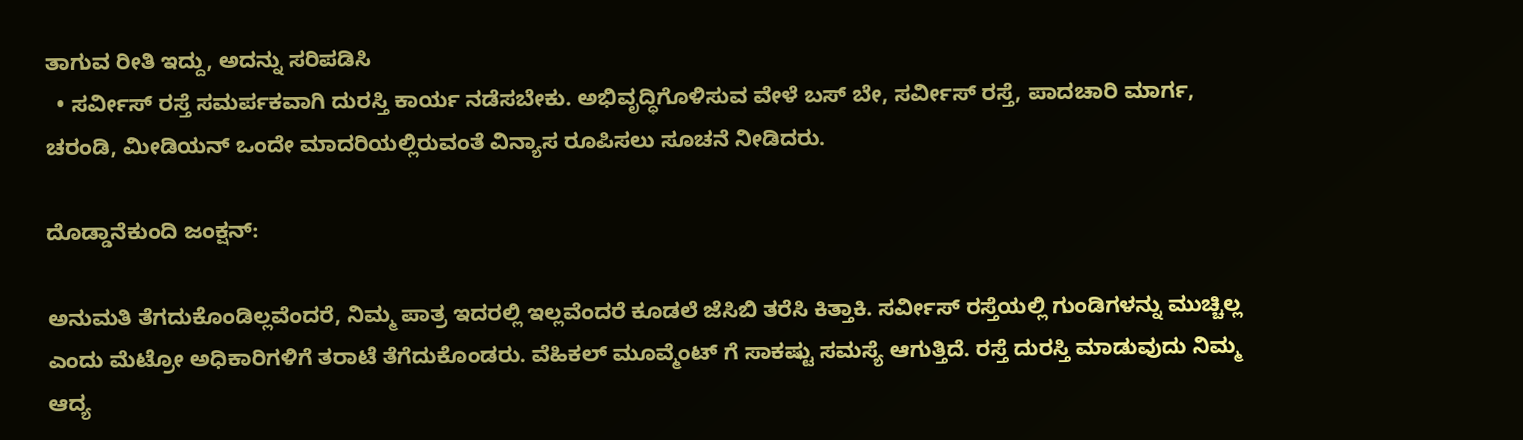ತಾಗುವ ರೀತಿ ಇದ್ದು, ಅದನ್ನು ಸರಿಪಡಿಸಿ
  • ಸರ್ವೀಸ್ ರಸ್ತೆ ಸಮರ್ಪಕವಾಗಿ ದುರಸ್ತಿ ಕಾರ್ಯ ನಡೆಸಬೇಕು. ಅಭಿವೃದ್ಧಿಗೊಳಿಸುವ ವೇಳೆ ಬಸ್ ಬೇ, ಸರ್ವೀಸ್ ರಸ್ತೆ, ಪಾದಚಾರಿ ಮಾರ್ಗ, ಚರಂಡಿ, ಮೀಡಿಯನ್ ಒಂದೇ ಮಾದರಿಯಲ್ಲಿರುವಂತೆ ವಿನ್ಯಾಸ ರೂಪಿಸಲು ಸೂಚನೆ ನೀಡಿದರು.

ದೊಡ್ಡಾನೆಕುಂದಿ ಜಂಕ್ಷನ್:

ಅನುಮತಿ‌ ತೆಗದುಕೊಂಡಿಲ್ಲವೆಂದರೆ, ನಿಮ್ಮ ಪಾತ್ರ ಇದರಲ್ಲಿ ಇಲ್ಲವೆಂದರೆ ಕೂಡಲೆ ಜೆಸಿಬಿ ತರೆಸಿ ಕಿತ್ತಾಕಿ. ಸರ್ವೀಸ್ ರಸ್ತೆಯಲ್ಲಿ ಗುಂಡಿಗಳನ್ನು ಮುಚ್ಚಿಲ್ಲ ಎಂದು ಮೆಟ್ರೋ ಅಧಿಕಾರಿಗಳಿಗೆ ತರಾಟೆ ತೆಗೆದುಕೊಂಡರು. ವೆಹಿಕಲ್ ಮೂವ್ಮೆಂಟ್ ಗೆ ಸಾಕಷ್ಟು ಸಮಸ್ಯೆ ಆಗುತ್ತಿದೆ. ರಸ್ತೆ ದುರಸ್ತಿ ಮಾಡುವುದು ನಿಮ್ಮ ಆದ್ಯ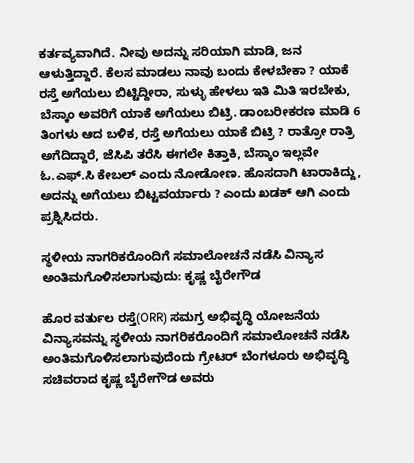ಕರ್ತವ್ಯವಾಗಿದೆ. ನೀವು ಅದನ್ನು ಸರಿಯಾಗಿ ಮಾಡಿ, ಜನ ಆಳುತ್ತಿದ್ದಾರೆ. ಕೆಲಸ ಮಾಡಲು ನಾವು ಬಂದು ಕೇಳಬೇಕಾ ? ಯಾಕೆ ರಸ್ತೆ ಅಗೆಯಲು ಬಿಟ್ಟಿದ್ದೀರಾ, ಸುಳ್ಳು ಹೇಳಲು ಇತಿ ಮಿತಿ ಇರಬೇಕು, ಬೆಸ್ಕಾಂ ಅವರಿಗೆ ಯಾಕೆ ಅಗೆಯಲು ಬಿಟ್ರಿ. ಡಾಂಬರೀಕರಣ ಮಾಡಿ 6 ತಿಂಗಳು ಆದ ಬಳಿಕ, ರಸ್ತೆ ಅಗೆಯಲು ಯಾಕೆ ಬಿಟ್ರಿ ? ರಾತ್ರೋ ರಾತ್ರಿ ಅಗೆದಿದ್ದಾರೆ, ಜೆಸಿಪಿ ತರೆಸಿ ಈಗಲೇ ಕಿತ್ತಾಕಿ, ಬೆಸ್ಕಾಂ ಇಲ್ಲವೇ ಓ.ಎಫ್.ಸಿ ಕೇಬಲ್ ಎಂದು ನೋಡೋಣ. ಹೊಸದಾಗಿ ಟಾರಾಕಿದ್ದು, ಅದನ್ನು ಅಗೆಯಲು‌ ಬಿಟ್ಟವರ್ಯಾರು ? ಎಂದು ಖಡಕ್‌ ಆಗಿ ಎಂದು ಪ್ರಶ್ನಿಸಿದರು.

ಸ್ಥಳೀಯ ನಾಗರಿಕರೊಂದಿಗೆ ಸಮಾಲೋಚನೆ ನಡೆಸಿ ವಿನ್ಯಾಸ ಅಂತಿಮಗೊಳಿಸಲಾಗುವುದು: ಕೃಷ್ಣ ಬೈರೇಗೌಡ

ಹೊರ ವರ್ತುಲ ರಸ್ತೆ(ORR) ಸಮಗ್ರ ಅಭಿವೃದ್ಧಿ ಯೋಜನೆಯ ವಿನ್ಯಾಸವನ್ನು ಸ್ಥಳೀಯ ನಾಗರಿಕರೊಂದಿಗೆ ಸಮಾಲೋಚನೆ ನಡೆಸಿ ಅಂತಿಮಗೊಳಿಸಲಾಗುವುದೆಂದು ಗ್ರೇಟರ್ ಬೆಂಗಳೂರು ಅಭಿವೃದ್ಧಿ ಸಚಿವರಾದ ಕೃಷ್ಣ ಬೈರೇಗೌಡ ಅವರು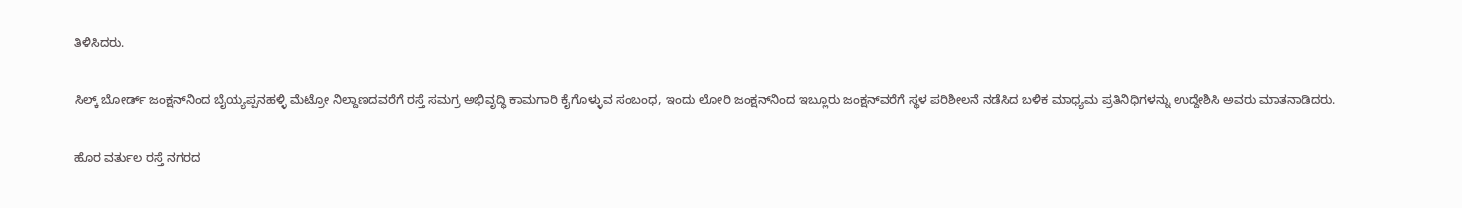ತಿಳಿಸಿದರು.

ಸಿಲ್ಕ್ ಬೋರ್ಡ್ ಜಂಕ್ಷನ್‌ನಿಂದ ಬೈಯ್ಯಪ್ಪನಹಳ್ಳಿ ಮೆಟ್ರೋ ನಿಲ್ದಾಣದವರೆಗೆ ರಸ್ತೆ ಸಮಗ್ರ ಅಭಿವೃದ್ಧಿ ಕಾಮಗಾರಿ ಕೈಗೊಳ್ಳುವ ಸಂಬಂಧ, ಇಂದು ಲೋರಿ ಜಂಕ್ಷನ್‌ನಿಂದ ಇಬ್ಲೂರು ಜಂಕ್ಷನ್‌ವರೆಗೆ ಸ್ಥಳ ಪರಿಶೀಲನೆ ನಡೆಸಿದ ಬಳಿಕ ಮಾಧ್ಯಮ ಪ್ರತಿನಿಧಿಗಳನ್ನು ಉದ್ದೇಶಿಸಿ ಅವರು ಮಾತನಾಡಿದರು.

ಹೊರ ವರ್ತುಲ ರಸ್ತೆ ನಗರದ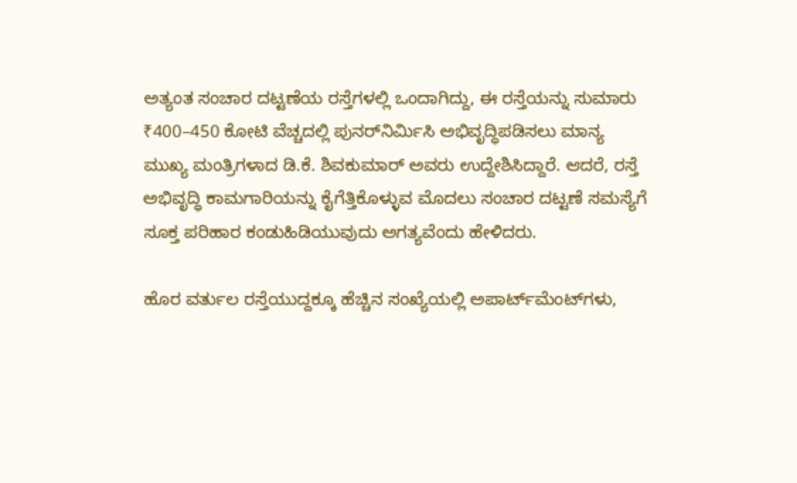ಅತ್ಯಂತ ಸಂಚಾರ ದಟ್ಟಣೆಯ ರಸ್ತೆಗಳಲ್ಲಿ ಒಂದಾಗಿದ್ದು, ಈ ರಸ್ತೆಯನ್ನು ಸುಮಾರು ₹400–450 ಕೋಟಿ ವೆಚ್ಚದಲ್ಲಿ ಪುನರ್‌ನಿರ್ಮಿಸಿ ಅಭಿವೃದ್ಧಿಪಡಿಸಲು ಮಾನ್ಯ ಮುಖ್ಯ ಮಂತ್ರಿಗಳಾದ ಡಿ.ಕೆ. ಶಿವಕುಮಾರ್ ಅವರು ಉದ್ದೇಶಿಸಿದ್ದಾರೆ. ಆದರೆ, ರಸ್ತೆ ಅಭಿವೃದ್ಧಿ ಕಾಮಗಾರಿಯನ್ನು ಕೈಗೆತ್ತಿಕೊಳ್ಳುವ ಮೊದಲು ಸಂಚಾರ ದಟ್ಟಣೆ ಸಮಸ್ಯೆಗೆ ಸೂಕ್ತ ಪರಿಹಾರ ಕಂಡುಹಿಡಿಯುವುದು ಅಗತ್ಯವೆಂದು ಹೇಳಿದರು.

ಹೊರ ವರ್ತುಲ ರಸ್ತೆಯುದ್ದಕ್ಕೂ ಹೆಚ್ಚಿನ ಸಂಖ್ಯೆಯಲ್ಲಿ ಅಪಾರ್ಟ್‌ಮೆಂಟ್‌ಗಳು,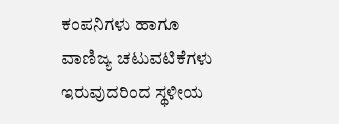ಕಂಪನಿಗಳು ಹಾಗೂ ವಾಣಿಜ್ಯ ಚಟುವಟಿಕೆಗಳು ಇರುವುದರಿಂದ ಸ್ಥಳೀಯ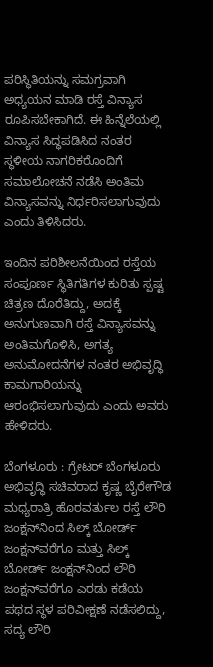ಪರಿಸ್ಥಿತಿಯನ್ನು ಸಮಗ್ರವಾಗಿ ಅಧ್ಯಯನ ಮಾಡಿ ರಸ್ತೆ ವಿನ್ಯಾಸ ರೂಪಿಸಬೇಕಾಗಿದೆ. ಈ ಹಿನ್ನೆಲೆಯಲ್ಲಿ ವಿನ್ಯಾಸ ಸಿದ್ಧಪಡಿಸಿದ ನಂತರ ಸ್ಥಳೀಯ ನಾಗರಿಕರೊಂದಿಗೆ ಸಮಾಲೋಚನೆ ನಡೆಸಿ ಅಂತಿಮ ವಿನ್ಯಾಸವನ್ನು ನಿರ್ಧರಿಸಲಾಗುವುದು ಎಂದು ತಿಳಿಸಿದರು.

ಇಂದಿನ ಪರಿಶೀಲನೆಯಿಂದ ರಸ್ತೆಯ ಸಂಪೂರ್ಣ ಸ್ಥಿತಿಗತಿಗಳ ಕುರಿತು ಸ್ಪಷ್ಟ ಚಿತ್ರಣ ದೊರೆತಿದ್ದು, ಅದಕ್ಕೆ ಅನುಗುಣವಾಗಿ ರಸ್ತೆ ವಿನ್ಯಾಸವನ್ನು ಅಂತಿಮಗೊಳಿಸಿ, ಅಗತ್ಯ ಅನುಮೋದನೆಗಳ ನಂತರ ಅಭಿವೃದ್ಧಿ ಕಾಮಗಾರಿಯನ್ನು ಆರಂಭಿಸಲಾಗುವುದು ಎಂದು ಅವರು ಹೇಳಿದರು.

ಬೆಂಗಳೂರು : ಗ್ರೇಟರ್ ಬೆಂಗಳೂರು ಅಭಿವೃದ್ಧಿ ಸಚಿವರಾದ ಕೃಷ್ಣ ಬೈರೇಗೌಡ ಮಧ್ಯರಾತ್ರಿ ಹೊರವರ್ತುಲ ರಸ್ತೆ ಲೌರಿ ಜಂಕ್ಷನ್‌ನಿಂದ ಸಿಲ್ಕ್ ಬೋರ್ಡ್ ಜಂಕ್ಷನ್‌ವರೆಗೂ ಮತ್ತು ಸಿಲ್ಕ್ ಬೋರ್ಡ್ ಜಂಕ್ಷನ್‌ನಿಂದ ಲೌರಿ ಜಂಕ್ಷನ್‌ವರೆಗೂ ಎರಡು ಕಡೆಯ ಪಥದ ಸ್ಥಳ ಪರಿವೀಕ್ಷಣೆ ನಡೆಸಲಿದ್ದು, ಸದ್ಯ ಲೌರಿ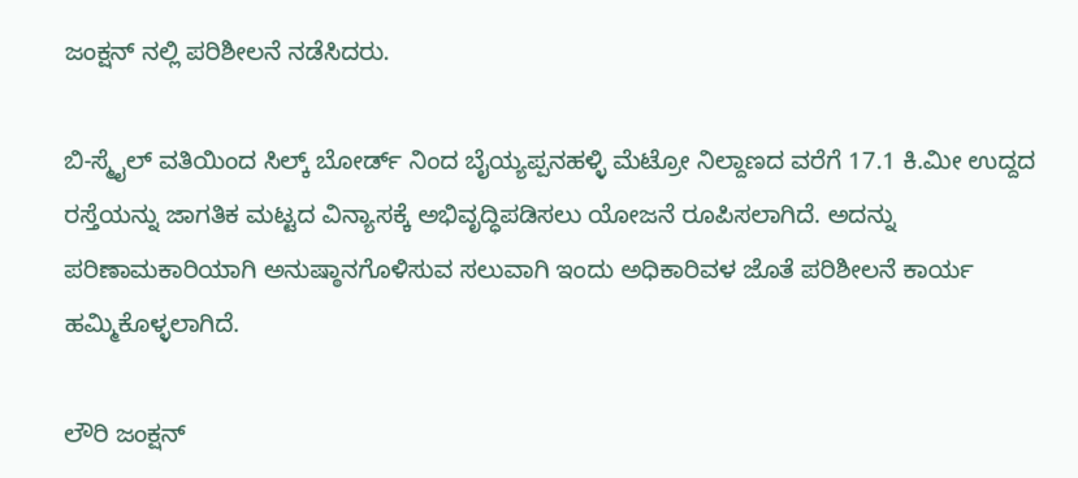ಜಂಕ್ಷನ್ ನಲ್ಲಿ ಪರಿಶೀಲನೆ ನಡೆಸಿದರು.

ಬಿ-ಸ್ಮೈಲ್ ವತಿಯಿಂದ ಸಿಲ್ಕ್ ಬೋರ್ಡ್ ನಿಂದ ಬೈಯ್ಯಪ್ಪನಹಳ್ಳಿ ಮೆಟ್ರೋ ನಿಲ್ದಾಣದ ವರೆಗೆ 17.1 ಕಿ.ಮೀ ಉದ್ದದ ರಸ್ತೆಯನ್ನು ಜಾಗತಿಕ ಮಟ್ಟದ ವಿನ್ಯಾಸಕ್ಕೆ ಅಭಿವೃದ್ಧಿಪಡಿಸಲು ಯೋಜನೆ ರೂಪಿಸಲಾಗಿದೆ. ಅದನ್ನು ಪರಿಣಾಮಕಾರಿಯಾಗಿ ಅನುಷ್ಠಾನಗೊಳಿಸುವ ಸಲುವಾಗಿ ಇಂದು ಅಧಿಕಾರಿವಳ ಜೊತೆ ಪರಿಶೀಲನೆ ಕಾರ್ಯ ಹಮ್ಮಿಕೊಳ್ಳಲಾಗಿದೆ.

ಲೌರಿ ಜಂಕ್ಷನ್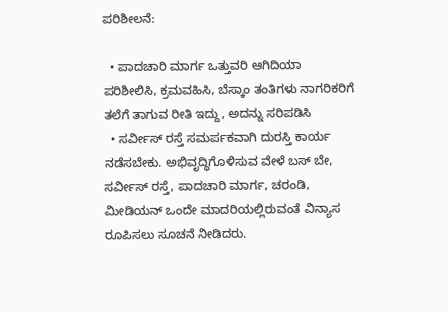ಪರಿಶೀಲನೆ:

  • ಪಾದಚಾರಿ ಮಾರ್ಗ ಒತ್ತುವರಿ ಆಗಿದಿಯಾ ಪರಿಶೀಲಿಸಿ, ಕ್ರಮವಹಿಸಿ, ಬೆಸ್ಕಾಂ ತಂತಿಗಳು ನಾಗರಿಕರಿಗೆ ತಲೆಗೆ ತಾಗುವ ರೀತಿ ಇದ್ದು, ಅದನ್ನು ಸರಿಪಡಿಸಿ
  • ಸರ್ವೀಸ್ ರಸ್ತೆ ಸಮರ್ಪಕವಾಗಿ ದುರಸ್ತಿ ಕಾರ್ಯ ನಡೆಸಬೇಕು. ಅಭಿವೃದ್ಧಿಗೊಳಿಸುವ ವೇಳೆ ಬಸ್ ಬೇ, ಸರ್ವೀಸ್ ರಸ್ತೆ, ಪಾದಚಾರಿ ಮಾರ್ಗ, ಚರಂಡಿ, ಮೀಡಿಯನ್ ಒಂದೇ ಮಾದರಿಯಲ್ಲಿರುವಂತೆ ವಿನ್ಯಾಸ ರೂಪಿಸಲು ಸೂಚನೆ ನೀಡಿದರು.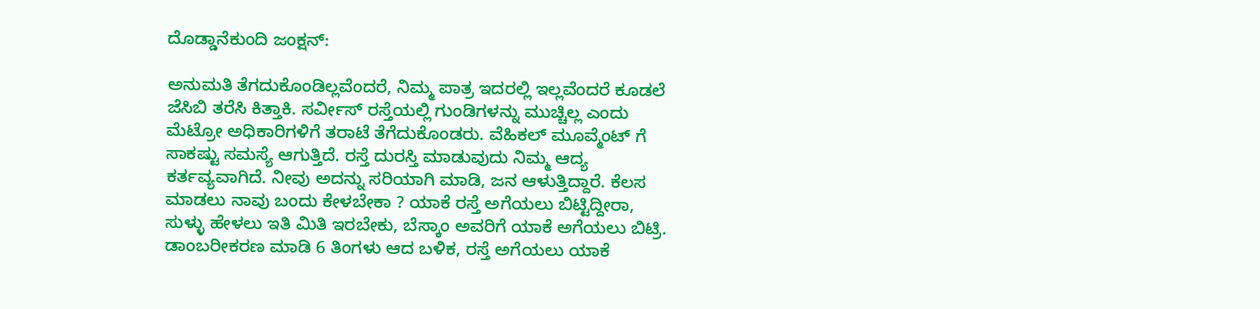ದೊಡ್ಡಾನೆಕುಂದಿ ಜಂಕ್ಷನ್:

ಅನುಮತಿ‌ ತೆಗದುಕೊಂಡಿಲ್ಲವೆಂದರೆ, ನಿಮ್ಮ ಪಾತ್ರ ಇದರಲ್ಲಿ ಇಲ್ಲವೆಂದರೆ ಕೂಡಲೆ ಜೆಸಿಬಿ ತರೆಸಿ ಕಿತ್ತಾಕಿ. ಸರ್ವೀಸ್ ರಸ್ತೆಯಲ್ಲಿ ಗುಂಡಿಗಳನ್ನು ಮುಚ್ಚಿಲ್ಲ ಎಂದು ಮೆಟ್ರೋ ಅಧಿಕಾರಿಗಳಿಗೆ ತರಾಟೆ ತೆಗೆದುಕೊಂಡರು. ವೆಹಿಕಲ್ ಮೂವ್ಮೆಂಟ್ ಗೆ ಸಾಕಷ್ಟು ಸಮಸ್ಯೆ ಆಗುತ್ತಿದೆ. ರಸ್ತೆ ದುರಸ್ತಿ ಮಾಡುವುದು ನಿಮ್ಮ ಆದ್ಯ ಕರ್ತವ್ಯವಾಗಿದೆ. ನೀವು ಅದನ್ನು ಸರಿಯಾಗಿ ಮಾಡಿ, ಜನ ಆಳುತ್ತಿದ್ದಾರೆ. ಕೆಲಸ ಮಾಡಲು ನಾವು ಬಂದು ಕೇಳಬೇಕಾ ? ಯಾಕೆ ರಸ್ತೆ ಅಗೆಯಲು ಬಿಟ್ಟಿದ್ದೀರಾ, ಸುಳ್ಳು ಹೇಳಲು ಇತಿ ಮಿತಿ ಇರಬೇಕು, ಬೆಸ್ಕಾಂ ಅವರಿಗೆ ಯಾಕೆ ಅಗೆಯಲು ಬಿಟ್ರಿ. ಡಾಂಬರೀಕರಣ ಮಾಡಿ 6 ತಿಂಗಳು ಆದ ಬಳಿಕ, ರಸ್ತೆ ಅಗೆಯಲು ಯಾಕೆ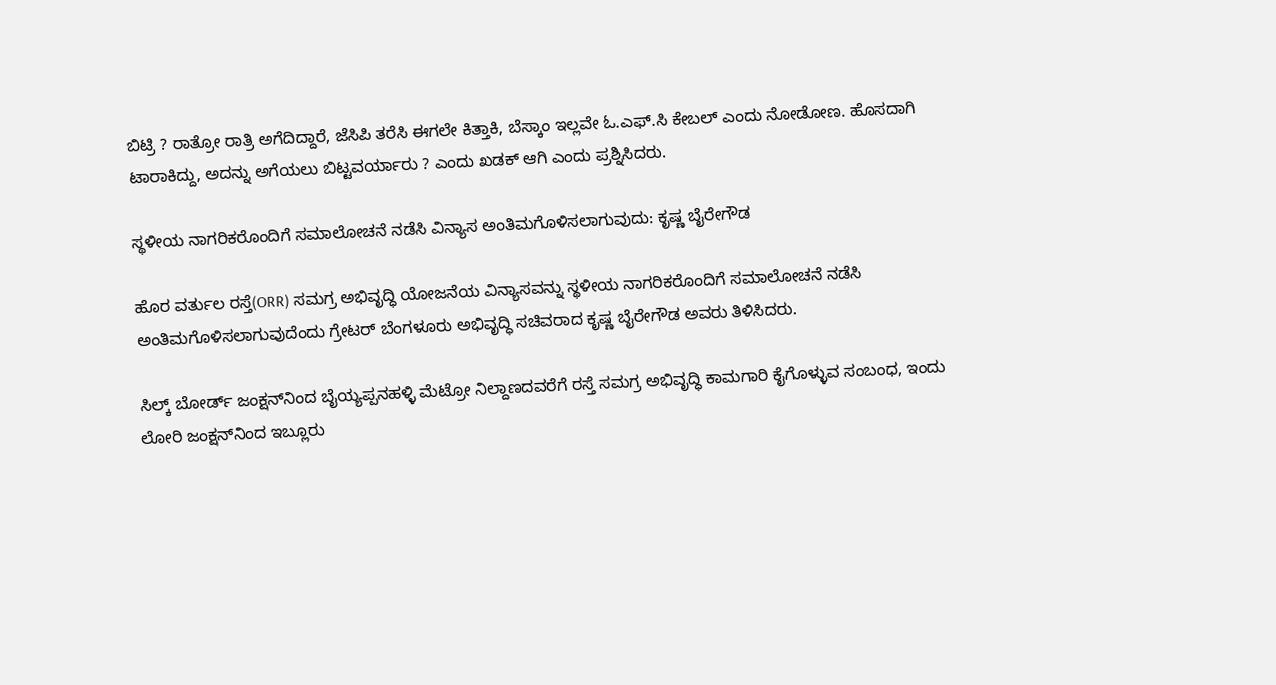ಬಿಟ್ರಿ ? ರಾತ್ರೋ ರಾತ್ರಿ ಅಗೆದಿದ್ದಾರೆ, ಜೆಸಿಪಿ ತರೆಸಿ ಈಗಲೇ ಕಿತ್ತಾಕಿ, ಬೆಸ್ಕಾಂ ಇಲ್ಲವೇ ಓ.ಎಫ್.ಸಿ ಕೇಬಲ್ ಎಂದು ನೋಡೋಣ. ಹೊಸದಾಗಿ ಟಾರಾಕಿದ್ದು, ಅದನ್ನು ಅಗೆಯಲು‌ ಬಿಟ್ಟವರ್ಯಾರು ? ಎಂದು ಖಡಕ್‌ ಆಗಿ ಎಂದು ಪ್ರಶ್ನಿಸಿದರು.

ಸ್ಥಳೀಯ ನಾಗರಿಕರೊಂದಿಗೆ ಸಮಾಲೋಚನೆ ನಡೆಸಿ ವಿನ್ಯಾಸ ಅಂತಿಮಗೊಳಿಸಲಾಗುವುದು: ಕೃಷ್ಣ ಬೈರೇಗೌಡ

ಹೊರ ವರ್ತುಲ ರಸ್ತೆ(ORR) ಸಮಗ್ರ ಅಭಿವೃದ್ಧಿ ಯೋಜನೆಯ ವಿನ್ಯಾಸವನ್ನು ಸ್ಥಳೀಯ ನಾಗರಿಕರೊಂದಿಗೆ ಸಮಾಲೋಚನೆ ನಡೆಸಿ ಅಂತಿಮಗೊಳಿಸಲಾಗುವುದೆಂದು ಗ್ರೇಟರ್ ಬೆಂಗಳೂರು ಅಭಿವೃದ್ಧಿ ಸಚಿವರಾದ ಕೃಷ್ಣ ಬೈರೇಗೌಡ ಅವರು ತಿಳಿಸಿದರು.

ಸಿಲ್ಕ್ ಬೋರ್ಡ್ ಜಂಕ್ಷನ್‌ನಿಂದ ಬೈಯ್ಯಪ್ಪನಹಳ್ಳಿ ಮೆಟ್ರೋ ನಿಲ್ದಾಣದವರೆಗೆ ರಸ್ತೆ ಸಮಗ್ರ ಅಭಿವೃದ್ಧಿ ಕಾಮಗಾರಿ ಕೈಗೊಳ್ಳುವ ಸಂಬಂಧ, ಇಂದು ಲೋರಿ ಜಂಕ್ಷನ್‌ನಿಂದ ಇಬ್ಲೂರು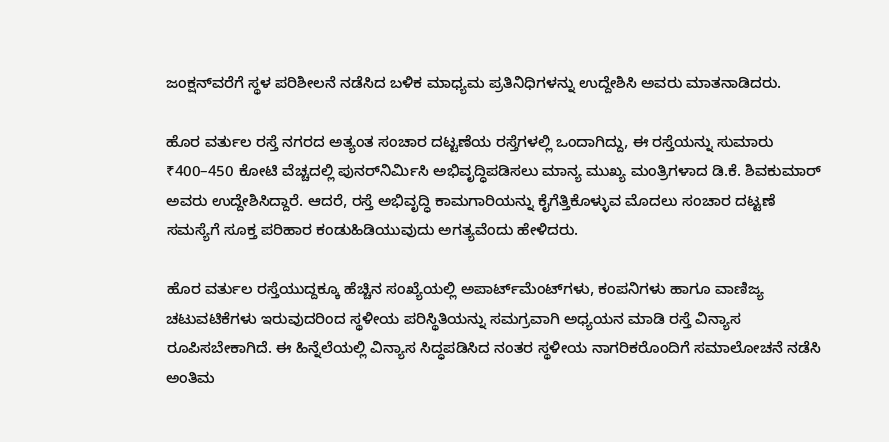ಜಂಕ್ಷನ್‌ವರೆಗೆ ಸ್ಥಳ ಪರಿಶೀಲನೆ ನಡೆಸಿದ ಬಳಿಕ ಮಾಧ್ಯಮ ಪ್ರತಿನಿಧಿಗಳನ್ನು ಉದ್ದೇಶಿಸಿ ಅವರು ಮಾತನಾಡಿದರು.

ಹೊರ ವರ್ತುಲ ರಸ್ತೆ ನಗರದ ಅತ್ಯಂತ ಸಂಚಾರ ದಟ್ಟಣೆಯ ರಸ್ತೆಗಳಲ್ಲಿ ಒಂದಾಗಿದ್ದು, ಈ ರಸ್ತೆಯನ್ನು ಸುಮಾರು ₹400–450 ಕೋಟಿ ವೆಚ್ಚದಲ್ಲಿ ಪುನರ್‌ನಿರ್ಮಿಸಿ ಅಭಿವೃದ್ಧಿಪಡಿಸಲು ಮಾನ್ಯ ಮುಖ್ಯ ಮಂತ್ರಿಗಳಾದ ಡಿ.ಕೆ. ಶಿವಕುಮಾರ್ ಅವರು ಉದ್ದೇಶಿಸಿದ್ದಾರೆ. ಆದರೆ, ರಸ್ತೆ ಅಭಿವೃದ್ಧಿ ಕಾಮಗಾರಿಯನ್ನು ಕೈಗೆತ್ತಿಕೊಳ್ಳುವ ಮೊದಲು ಸಂಚಾರ ದಟ್ಟಣೆ ಸಮಸ್ಯೆಗೆ ಸೂಕ್ತ ಪರಿಹಾರ ಕಂಡುಹಿಡಿಯುವುದು ಅಗತ್ಯವೆಂದು ಹೇಳಿದರು.

ಹೊರ ವರ್ತುಲ ರಸ್ತೆಯುದ್ದಕ್ಕೂ ಹೆಚ್ಚಿನ ಸಂಖ್ಯೆಯಲ್ಲಿ ಅಪಾರ್ಟ್‌ಮೆಂಟ್‌ಗಳು, ಕಂಪನಿಗಳು ಹಾಗೂ ವಾಣಿಜ್ಯ ಚಟುವಟಿಕೆಗಳು ಇರುವುದರಿಂದ ಸ್ಥಳೀಯ ಪರಿಸ್ಥಿತಿಯನ್ನು ಸಮಗ್ರವಾಗಿ ಅಧ್ಯಯನ ಮಾಡಿ ರಸ್ತೆ ವಿನ್ಯಾಸ ರೂಪಿಸಬೇಕಾಗಿದೆ. ಈ ಹಿನ್ನೆಲೆಯಲ್ಲಿ ವಿನ್ಯಾಸ ಸಿದ್ಧಪಡಿಸಿದ ನಂತರ ಸ್ಥಳೀಯ ನಾಗರಿಕರೊಂದಿಗೆ ಸಮಾಲೋಚನೆ ನಡೆಸಿ ಅಂತಿಮ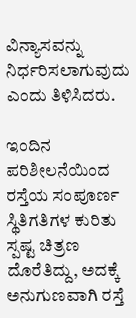ವಿನ್ಯಾಸವನ್ನು ನಿರ್ಧರಿಸಲಾಗುವುದು ಎಂದು ತಿಳಿಸಿದರು.

ಇಂದಿನ ಪರಿಶೀಲನೆಯಿಂದ ರಸ್ತೆಯ ಸಂಪೂರ್ಣ ಸ್ಥಿತಿಗತಿಗಳ ಕುರಿತು ಸ್ಪಷ್ಟ ಚಿತ್ರಣ ದೊರೆತಿದ್ದು, ಅದಕ್ಕೆ ಅನುಗುಣವಾಗಿ ರಸ್ತೆ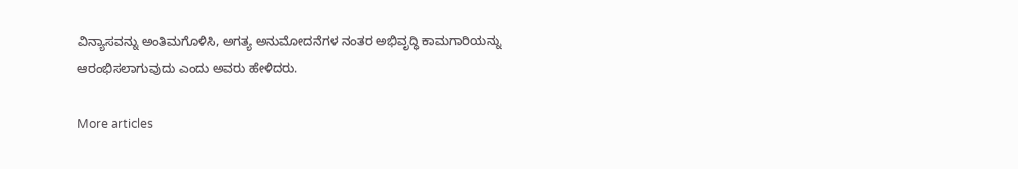ವಿನ್ಯಾಸವನ್ನು ಅಂತಿಮಗೊಳಿಸಿ, ಅಗತ್ಯ ಅನುಮೋದನೆಗಳ ನಂತರ ಅಭಿವೃದ್ಧಿ ಕಾಮಗಾರಿಯನ್ನು ಆರಂಭಿಸಲಾಗುವುದು ಎಂದು ಅವರು ಹೇಳಿದರು.

More articles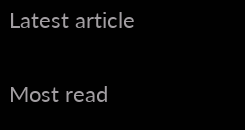Latest article

Most read